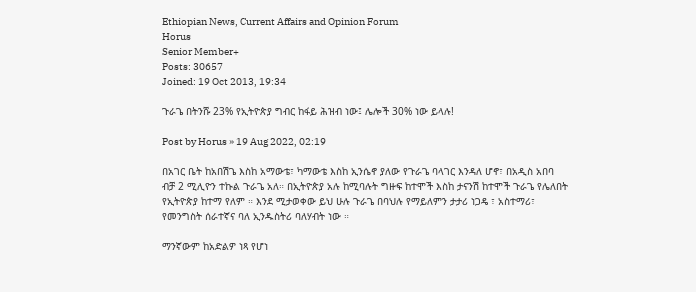Ethiopian News, Current Affairs and Opinion Forum
Horus
Senior Member+
Posts: 30657
Joined: 19 Oct 2013, 19:34

ጉራጌ በትንሹ 23% የኢትዮጵያ ግብር ከፋይ ሕዝብ ነው፤ ሌሎች 30% ነው ይላሉ!

Post by Horus » 19 Aug 2022, 02:19

በአገር ቤት ከአበሽጌ እስከ አማውቴ፣ ካማውቴ እስከ ኢንሴኖ ያለው የጉራጌ ባላገር እንዳለ ሆኖ፣ በአዲስ አበባ ብቻ 2 ሚሊዮን ተኩል ጉራጌ አለ። በኢትዮጵያ አሉ ከሚባሉት ግዙፍ ከተሞች እስከ ታናንሽ ከተሞች ጉራጌ የሌለበት የኢትዮጵያ ከተማ የለም ። እንደ ሚታወቀው ይህ ሁሉ ጉራጌ በባህሉ የማይለምን ታታሪ ነጋዴ ፣ አስተማሪ፣ የመንግስት ሰራተኛና ባለ ኢንዱስትሪ ባለሃብት ነው ።

ማንኛውም ከአድልዎ ነጻ የሆነ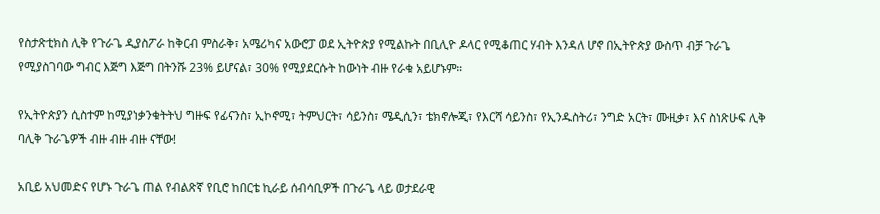የስታጽቲክስ ሊቅ የጉራጌ ዲያስፖራ ከቅርብ ምስራቅ፣ አሜሪካና አውሮፓ ወደ ኢትዮጵያ የሚልኩት በቢሊዮ ዶላር የሚቆጠር ሃብት እንዳለ ሆኖ በኢትዮጵያ ውስጥ ብቻ ጉራጌ የሚያስገባው ግብር እጅግ እጅግ በትንሹ 23% ይሆናል፣ 30% የሚያደርሱት ከውነት ብዙ የራቁ አይሆኑም።

የኢትዮጵያን ሲስተም ከሚያነቃንቁትትህ ግዙፍ የፊናንስ፣ ኢኮኖሚ፣ ትምህርት፣ ሳይንስ፣ ሜዲሲን፣ ቴክኖሎጂ፣ የእርሻ ሳይንስ፣ የኢንዱስትሪ፣ ንግድ አርት፣ ሙዚቃ፣ እና ስነጽሁፍ ሊቅ ባሊቅ ጉራጌዎች ብዙ ብዙ ብዙ ናቸው!

አቢይ አህመድና የሆኑ ጉራጌ ጠል የብልጽኛ የቢሮ ከበርቴ ኪራይ ሰብሳቢዎች በጉራጌ ላይ ወታደራዊ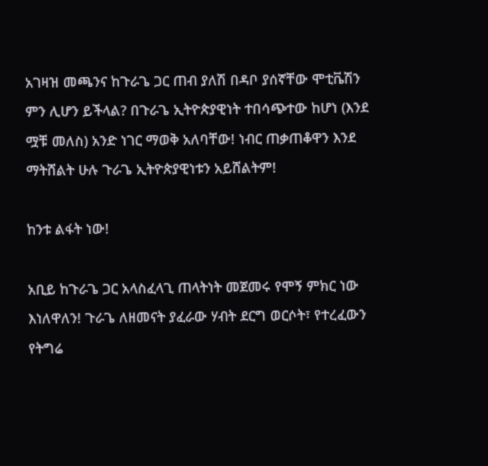አገዛዝ መጫንና ከጉራጌ ጋር ጠብ ያለሽ በዳቦ ያሰኛቸው ሞቲቬሽን ምን ሊሆን ይችላል? በጉራጌ ኢትዮጵያዊነት ተበሳጭተው ከሆነ (እንደ ሟቹ መለስ) አንድ ነገር ማወቅ አለባቸው! ነብር ጠቃጠቆዋን እንደ ማትሸልት ሁሉ ጉራጌ ኢትዮጵያዊነቱን አይሸልትም!

ከንቱ ልፋት ነው!

አቢይ ከጉራጌ ጋር አላስፈላጊ ጠላትነት መጀመሩ የሞኝ ምክር ነው እነለዋለን! ጉራጌ ለዘመናት ያፈራው ሃብት ደርግ ወርሶት፣ የተረፈውን የትግሬ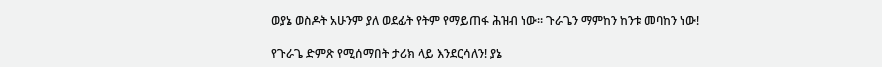ወያኔ ወስዶት አሁንም ያለ ወደፊት የትም የማይጠፋ ሕዝብ ነው። ጉራጌን ማምከን ከንቱ መባከን ነው!

የጉራጌ ድምጽ የሚሰማበት ታሪክ ላይ እንደርሳለን! ያኔ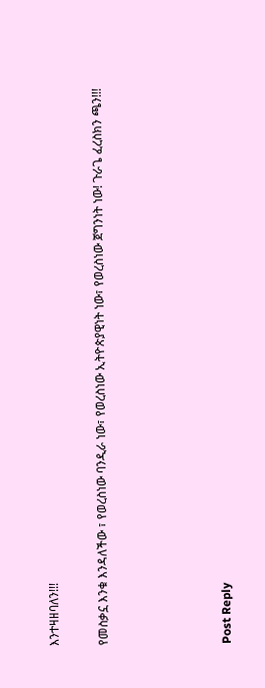እንተዛዘባለን!!!

የመስቃኗ እንቁ እንዳለችው ፣ የወረስነው ባንዲራ ነው፣ የወረስነው ኢትዮጵያዊነት ነው፣ የወረስነው ጀግንነት ነው! ጉራጌ ፈረስክን ጫን!!!




Post Reply